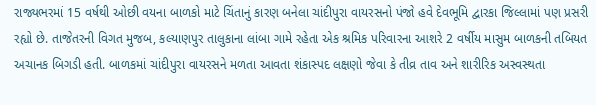રાજ્યભરમાં 15 વર્ષથી ઓછી વયના બાળકો માટે ચિંતાનું કારણ બનેલા ચાંદીપુરા વાયરસનો પંજો હવે દેવભૂમિ દ્વારકા જિલ્લામાં પણ પ્રસરી રહ્યો છે. તાજેતરની વિગત મુજબ, કલ્યાણપુર તાલુકાના લાંબા ગામે રહેતા એક શ્રમિક પરિવારના આશરે 2 વર્ષીય માસુમ બાળકની તબિયત અચાનક બિગડી હતી. બાળકમાં ચાંદીપુરા વાયરસને મળતા આવતા શંકાસ્પદ લક્ષણો જેવા કે તીવ્ર તાવ અને શારીરિક અસ્વસ્થતા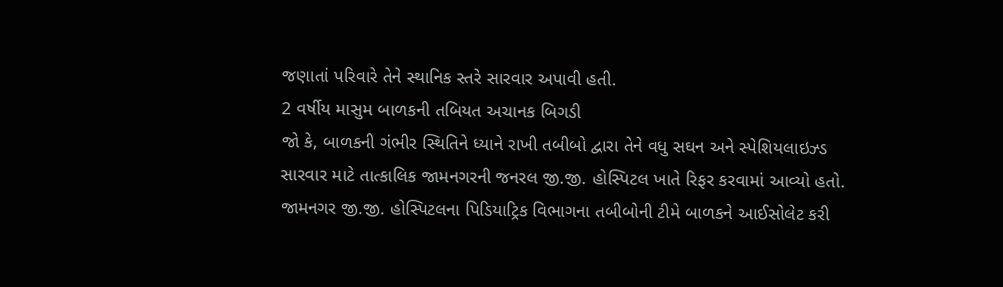જણાતાં પરિવારે તેને સ્થાનિક સ્તરે સારવાર અપાવી હતી.
2 વર્ષીય માસુમ બાળકની તબિયત અચાનક બિગડી
જો કે, બાળકની ગંભીર સ્થિતિને ધ્યાને રાખી તબીબો દ્વારા તેને વધુ સઘન અને સ્પેશિયલાઇઝ્ડ સારવાર માટે તાત્કાલિક જામનગરની જનરલ જી.જી. હોસ્પિટલ ખાતે રિફર કરવામાં આવ્યો હતો. જામનગર જી.જી. હોસ્પિટલના પિડિયાટ્રિક વિભાગના તબીબોની ટીમે બાળકને આઈસોલેટ કરી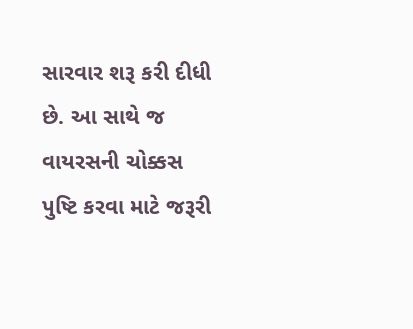સારવાર શરૂ કરી દીધી છે. આ સાથે જ વાયરસની ચોક્કસ પુષ્ટિ કરવા માટે જરૂરી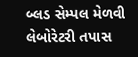બ્લડ સેમ્પલ મેળવી લેબોરેટરી તપાસ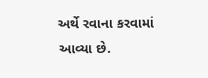અર્થે રવાના કરવામાં આવ્યા છે.